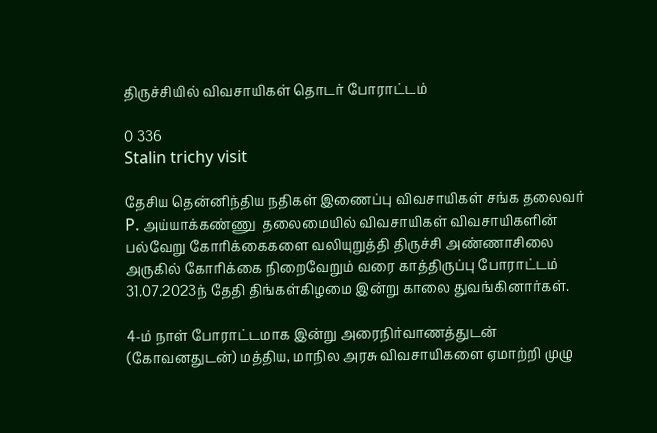திருச்சியில் விவசாயிகள் தொடர் போராட்டம்

0 336
Stalin trichy visit

தேசிய தென்னிந்திய நதிகள் இணைப்பு விவசாயிகள் சங்க தலைவர் P. அய்யாக்கண்ணு  தலைமையில் விவசாயிகள் விவசாயிகளின் பல்வேறு கோரிக்கைகளை வலியுறுத்தி திருச்சி அண்ணாசிலை அருகில் கோரிக்கை நிறைவேறும் வரை காத்திருப்பு போராட்டம் 31.07.2023ந் தேதி திங்கள்கிழமை இன்று காலை துவங்கினார்கள்.

4-ம் நாள் போராட்டமாக இன்று அரைநிர்வாணத்துடன் (கோவனதுடன்) மத்திய, மாநில அரசு விவசாயிகளை ஏமாற்றி முழு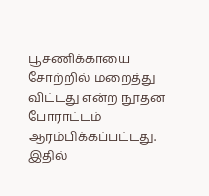பூசணிக்காயை சோற்றில் மறைத்து விட்டது என்ற நூதன போராட்டம் ஆரம்பிக்கப்பட்டது.
இதில்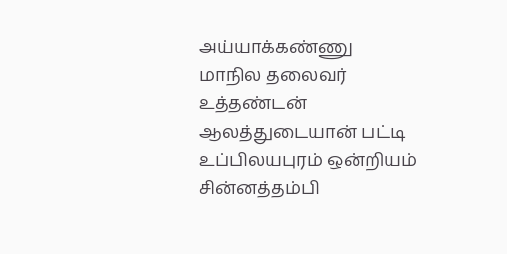அய்யாக்கண்ணு
மாநில தலைவர்
உத்தண்டன்
ஆலத்துடையான் பட்டி
உப்பிலயபுரம் ஒன்றியம்
சின்னத்தம்பி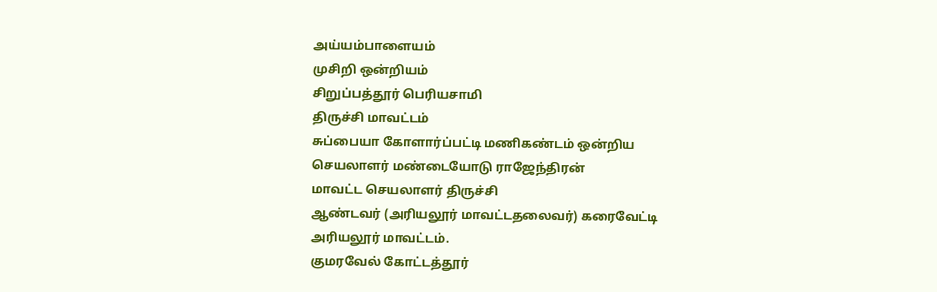அய்யம்பாளையம்
முசிறி ஒன்றியம்
சிறுப்பத்தூர் பெரியசாமி
திருச்சி மாவட்டம்
சுப்பையா கோளார்ப்பட்டி மணிகண்டம் ஒன்றிய செயலாளர் மண்டையோடு ராஜேந்திரன்
மாவட்ட செயலாளர் திருச்சி
ஆண்டவர் (அரியலூர் மாவட்டதலைவர்) கரைவேட்டி அரியலூர் மாவட்டம்.
குமரவேல் கோட்டத்தூர்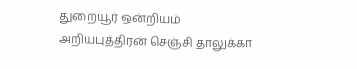துறையூர் ஒன்றியம்
அறியபுத்திரன் செஞ்சி தாலுக்கா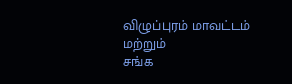விழுப்புரம் மாவட்டம்
மற்றும்
சங்க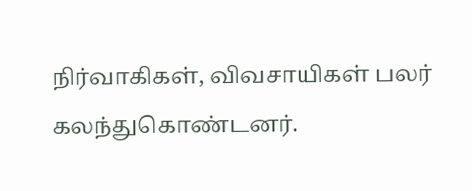நிர்வாகிகள், விவசாயிகள் பலர் கலந்துகொண்டனர்.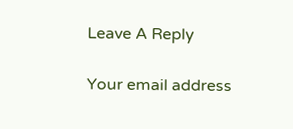Leave A Reply

Your email address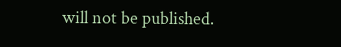will not be published.